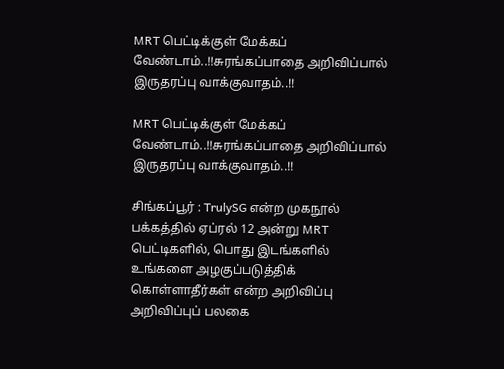MRT பெட்டிக்குள் மேக்கப் வேண்டாம்..!!சுரங்கப்பாதை அறிவிப்பால் இருதரப்பு வாக்குவாதம்..!!

MRT பெட்டிக்குள் மேக்கப் வேண்டாம்..!!சுரங்கப்பாதை அறிவிப்பால் இருதரப்பு வாக்குவாதம்..!!

சிங்கப்பூர் : TrulySG என்ற முகநூல் பக்கத்தில் ஏப்ரல் 12 அன்று MRT பெட்டிகளில், பொது இடங்களில் உங்களை அழகுப்படுத்திக் கொள்ளாதீர்கள் என்ற அறிவிப்பு அறிவிப்புப் பலகை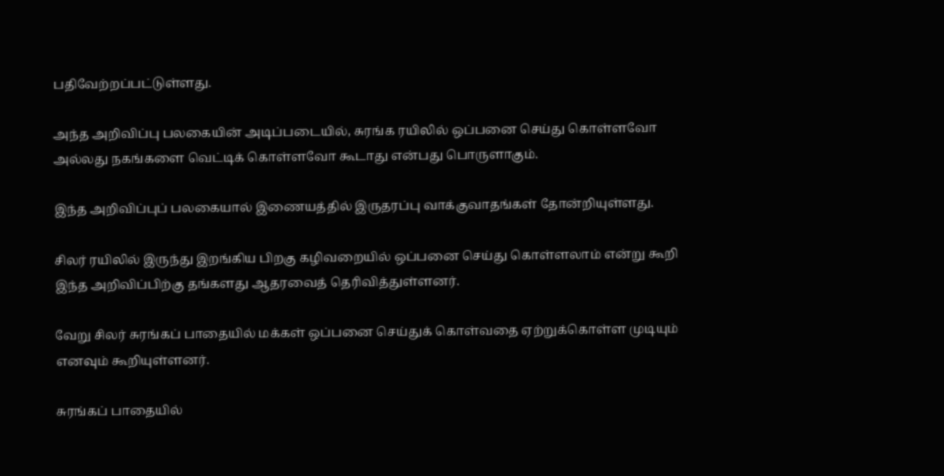பதிவேற்றப்பட்டுள்ளது.

அந்த அறிவிப்பு பலகையின் அடிப்படையில், சுரங்க ரயிலில் ஒப்பனை செய்து கொள்ளவோ அல்லது நகங்களை வெட்டிக் கொள்ளவோ கூடாது என்பது பொருளாகும்.

இந்த அறிவிப்புப் பலகையால் இணையத்தில் இருதரப்பு வாக்குவாதங்கள் தோன்றியுள்ளது.

சிலர் ரயிலில் இருந்து இறங்கிய பிறகு கழிவறையில் ஒப்பனை செய்து கொள்ளலாம் என்று கூறி இந்த அறிவிப்பிற்கு தங்களது ஆதரவைத் தெரிவித்துள்ளனர்.

வேறு சிலர் சுரங்கப் பாதையில் மக்கள் ஒப்பனை செய்துக் கொள்வதை ஏற்றுக்கொள்ள முடியும் எனவும் கூறியுள்ளனர்.

சுரங்கப் பாதையில்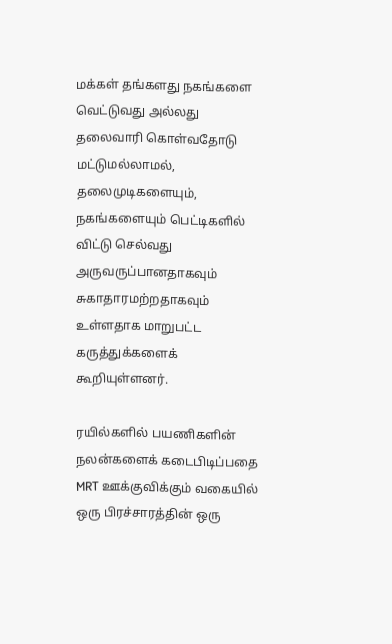மக்கள் தங்களது நகங்களை வெட்டுவது அல்லது தலைவாரி கொள்வதோடு மட்டுமல்லாமல், தலைமுடிகளையும், நகங்களையும் பெட்டிகளில் விட்டு செல்வது அருவருப்பானதாகவும் சுகாதாரமற்றதாகவும் உள்ளதாக மாறுபட்ட கருத்துக்களைக் கூறியுள்ளனர்.

ரயில்களில் பயணிகளின் நலன்களைக் கடைபிடிப்பதை MRT ஊக்குவிக்கும் வகையில் ஒரு பிரச்சாரத்தின் ஒரு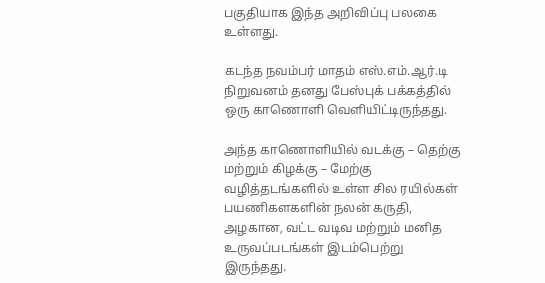பகுதியாக இந்த அறிவிப்பு பலகை உள்ளது.

கடந்த நவம்பர் மாதம் எஸ்.எம்.ஆர்.டி நிறுவனம் தனது பேஸ்புக் பக்கத்தில் ஒரு காணொளி வெளியிட்டிருந்தது.

அந்த காணொளியில் வடக்கு – தெற்கு மற்றும் கிழக்கு – மேற்கு வழித்தடங்களில் உள்ள சில ரயில்கள் பயணிகளகளின் நலன் கருதி, அழகான, வட்ட வடிவ மற்றும் மனித உருவப்படங்கள் இடம்பெற்று இருந்தது.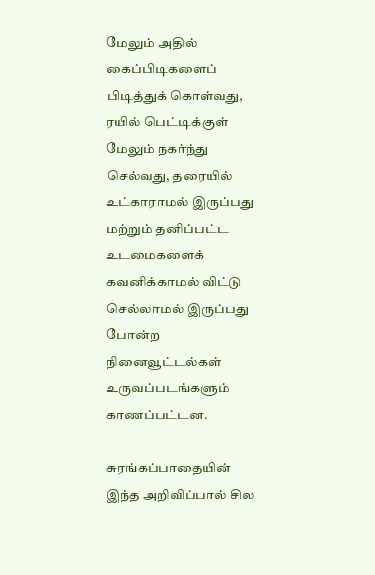மேலும் அதில் கைப்பிடிகளைப் பிடித்துக் கொள்வது, ரயில் பெட்டிக்குள் மேலும் நகர்ந்து செல்வது, தரையில் உட்காராமல் இருப்பது மற்றும் தனிப்பட்ட உடமைகளைக் கவனிக்காமல் விட்டு செல்லாமல் இருப்பது போன்ற நினைவூட்டல்கள் உருவப்படங்களும் காணப்பட்டன.

சுரங்கப்பாதையின் இந்த அறிவிப்பால் சில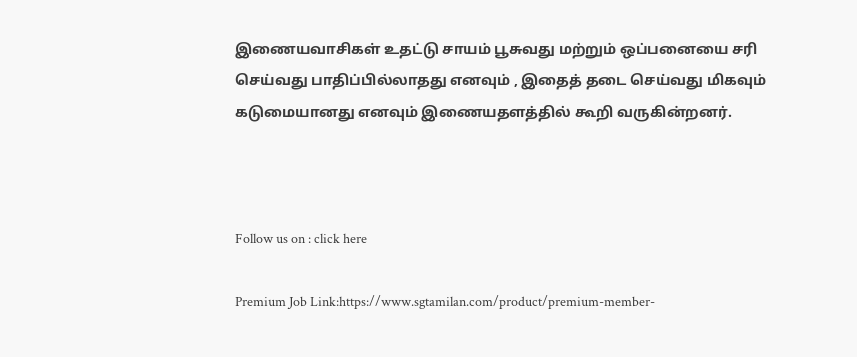இணையவாசிகள் உதட்டு சாயம் பூசுவது மற்றும் ஒப்பனையை சரி செய்வது பாதிப்பில்லாதது எனவும் , இதைத் தடை செய்வது மிகவும் கடுமையானது எனவும் இணையதளத்தில் கூறி வருகின்றனர்.



Follow us on : click here

Premium Job Link:https://www.sgtamilan.com/product/premium-member-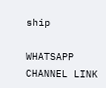ship

WHATSAPP CHANNEL LINK